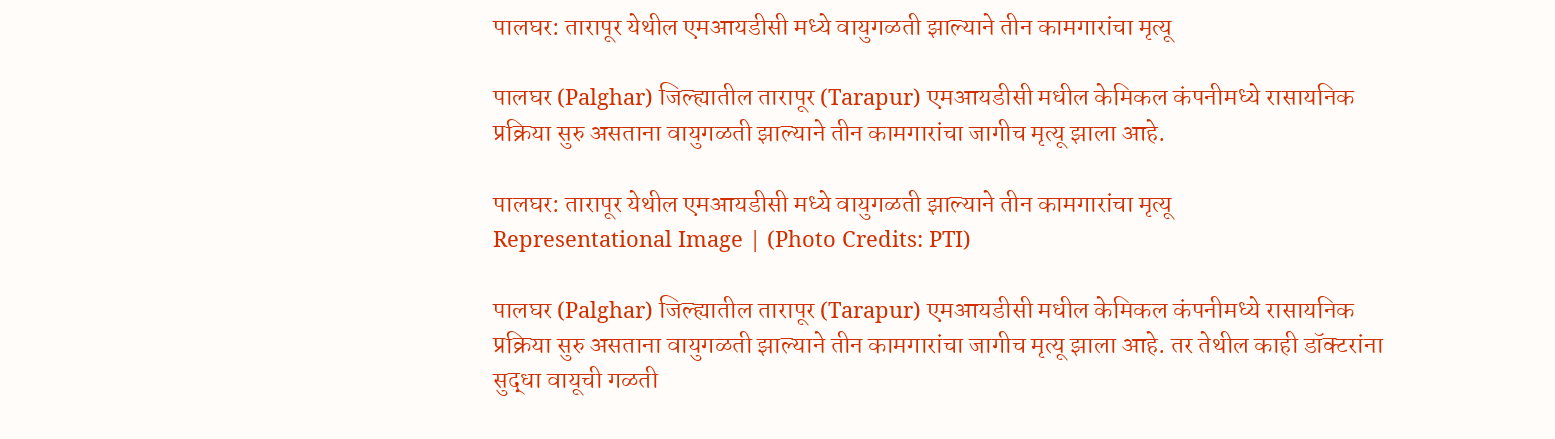पालघर: तारापूर येथील एमआयडीसी मध्ये वायुगळती झाल्याने तीन कामगारांचा मृत्यू

पालघर (Palghar) जिल्ह्यातील तारापूर (Tarapur) एमआयडीसी मधील केमिकल कंपनीमध्ये रासायनिक प्रक्रिया सुरु असताना वायुगळती झाल्याने तीन कामगारांचा जागीच मृत्यू झाला आहे.

पालघर: तारापूर येथील एमआयडीसी मध्ये वायुगळती झाल्याने तीन कामगारांचा मृत्यू
Representational Image | (Photo Credits: PTI)

पालघर (Palghar) जिल्ह्यातील तारापूर (Tarapur) एमआयडीसी मधील केमिकल कंपनीमध्ये रासायनिक प्रक्रिया सुरु असताना वायुगळती झाल्याने तीन कामगारांचा जागीच मृत्यू झाला आहे. तर तेथील काही डॉक्टरांना सुद्धा वायूची गळती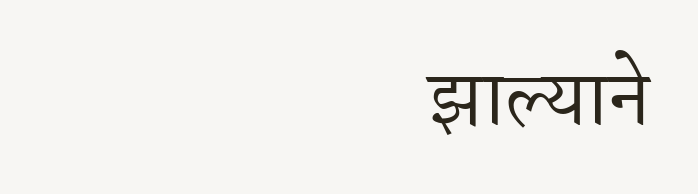झाल्याने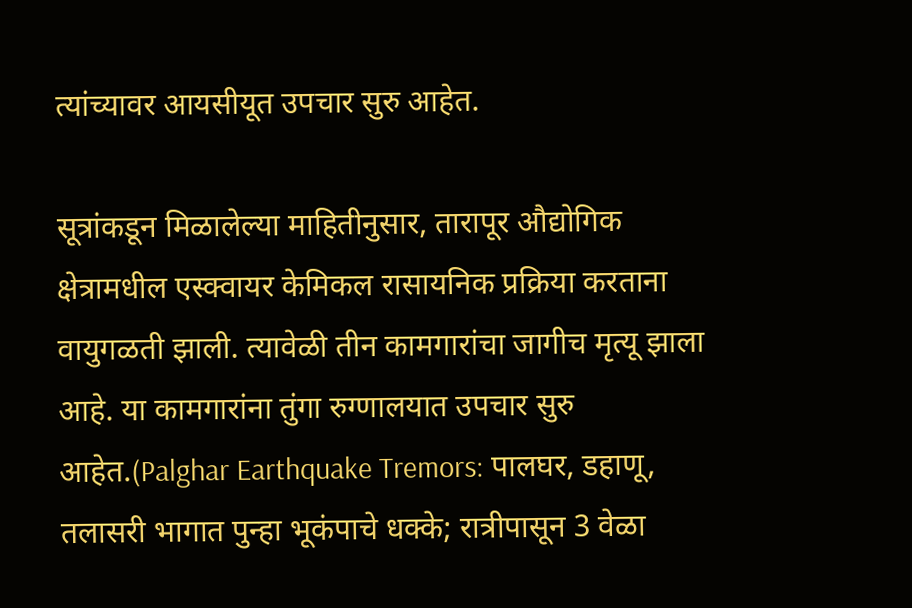त्यांच्यावर आयसीयूत उपचार सुरु आहेत.

सूत्रांकडून मिळालेल्या माहितीनुसार, तारापूर औद्योगिक क्षेत्रामधील एस्क्वायर केमिकल रासायनिक प्रक्रिया करताना वायुगळती झाली. त्यावेळी तीन कामगारांचा जागीच मृत्यू झाला आहे. या कामगारांना तुंगा रुग्णालयात उपचार सुरु आहेत.(Palghar Earthquake Tremors: पालघर, डहाणू, तलासरी भागात पुन्हा भूकंपाचे धक्के; रात्रीपासून 3 वेळा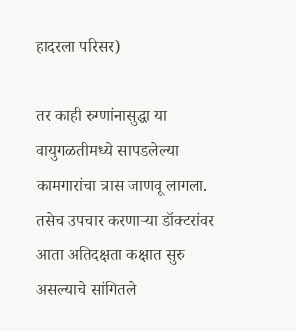हादरला परिसर)

तर काही रुग्णांनासुद्धा या वायुगळतीमध्ये सापडलेल्या कामगारांचा त्रास जाणवू लागला. तसेच उपचार करणाऱ्या डॉक्टरांवर आता अतिदक्षता कक्षात सुरु असल्याचे सांगितले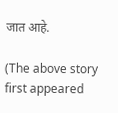जात आहे.

(The above story first appeared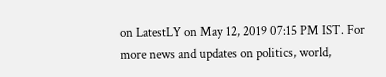on LatestLY on May 12, 2019 07:15 PM IST. For more news and updates on politics, world,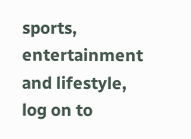sports, entertainment and lifestyle, log on to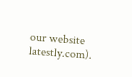our website latestly.com).